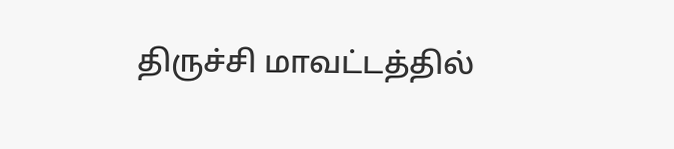திருச்சி மாவட்டத்தில்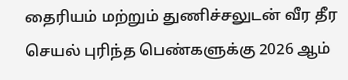தைரியம் மற்றும் துணிச்சலுடன் வீர தீர செயல் புரிந்த பெண்களுக்கு 2026 ஆம்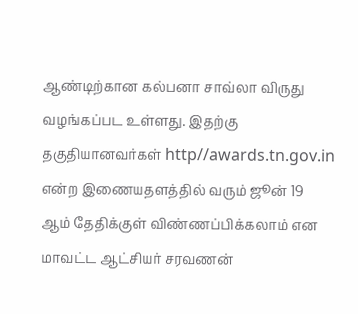ஆண்டிற்கான கல்பனா சாவ்லா விருது வழங்கப்பட உள்ளது. இதற்கு தகுதியானவர்கள் http//awards.tn.gov.in என்ற இணையதளத்தில் வரும் ஜூன் 19 ஆம் தேதிக்குள் விண்ணப்பிக்கலாம் என மாவட்ட ஆட்சியர் சரவணன்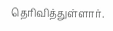தெரிவித்துள்ளார்.